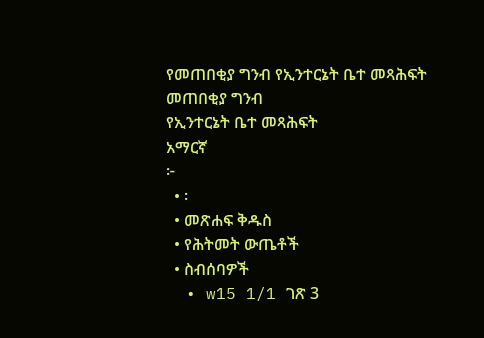የመጠበቂያ ግንብ የኢንተርኔት ቤተ መጻሕፍት
መጠበቂያ ግንብ
የኢንተርኔት ቤተ መጻሕፍት
አማርኛ
፦
  • ፡
  • መጽሐፍ ቅዱስ
  • የሕትመት ውጤቶች
  • ስብሰባዎች
  • w15 1/1 ገጽ 3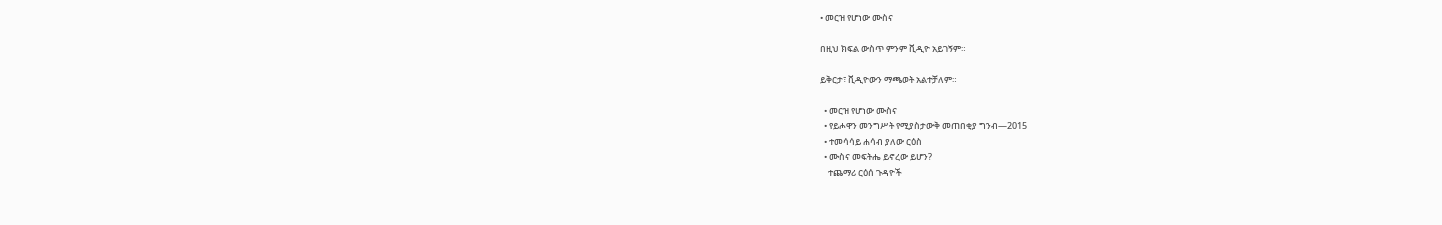• መርዝ የሆነው ሙስና

በዚህ ክፍል ውስጥ ምንም ቪዲዮ አይገኝም።

ይቅርታ፣ ቪዲዮውን ማጫወት አልተቻለም።

  • መርዝ የሆነው ሙስና
  • የይሖዋን መንግሥት የሚያስታውቅ መጠበቂያ ግንብ—2015
  • ተመሳሳይ ሐሳብ ያለው ርዕስ
  • ሙስና መፍትሔ ይኖረው ይሆን?
    ተጨማሪ ርዕሰ ጉዳዮች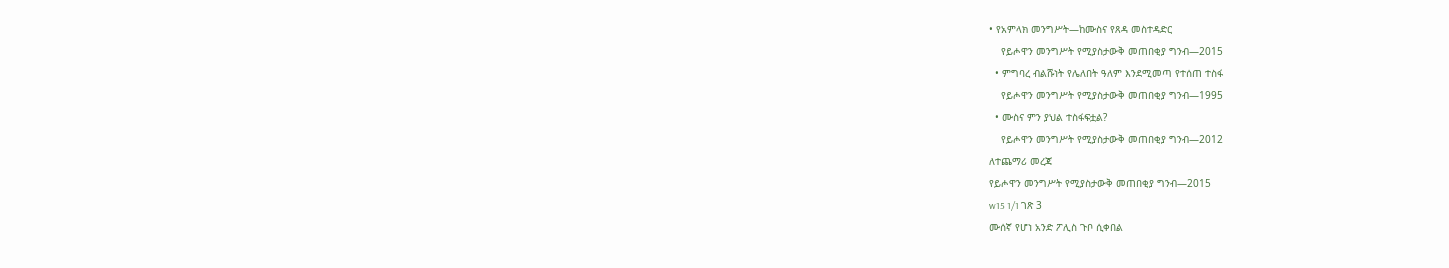• የአምላክ መንግሥት—ከሙስና የጸዳ መስተዳድር
    የይሖዋን መንግሥት የሚያስታውቅ መጠበቂያ ግንብ—2015
  • ምግባረ ብልሹነት የሌለበት ዓለም እንደሚመጣ የተሰጠ ተስፋ
    የይሖዋን መንግሥት የሚያስታውቅ መጠበቂያ ግንብ—1995
  • ሙስና ምን ያህል ተስፋፍቷል?
    የይሖዋን መንግሥት የሚያስታውቅ መጠበቂያ ግንብ—2012
ለተጨማሪ መረጃ
የይሖዋን መንግሥት የሚያስታውቅ መጠበቂያ ግንብ—2015
w15 1/1 ገጽ 3
ሙሰኛ የሆነ አንድ ፖሊስ ጉቦ ሲቀበል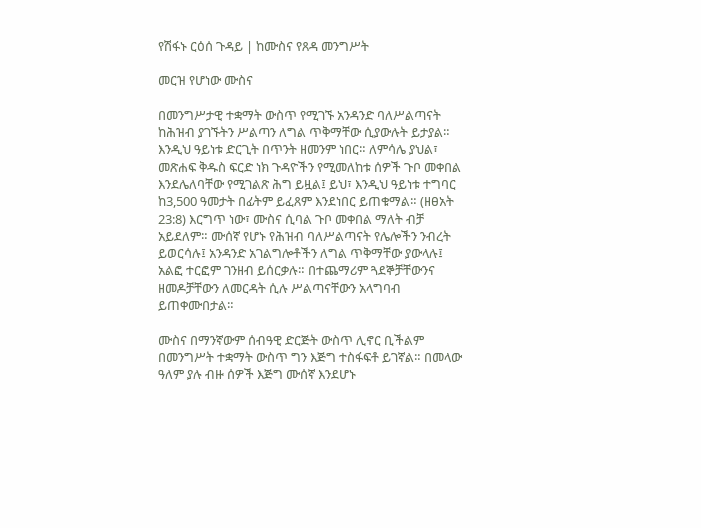የሽፋኑ ርዕሰ ጉዳይ | ከሙስና የጸዳ መንግሥት

መርዝ የሆነው ሙስና

በመንግሥታዊ ተቋማት ውስጥ የሚገኙ አንዳንድ ባለሥልጣናት ከሕዝብ ያገኙትን ሥልጣን ለግል ጥቅማቸው ሲያውሉት ይታያል። እንዲህ ዓይነቱ ድርጊት በጥንት ዘመንም ነበር። ለምሳሌ ያህል፣ መጽሐፍ ቅዱስ ፍርድ ነክ ጉዳዮችን የሚመለከቱ ሰዎች ጉቦ መቀበል እንደሌለባቸው የሚገልጽ ሕግ ይዟል፤ ይህ፣ እንዲህ ዓይነቱ ተግባር ከ3,500 ዓመታት በፊትም ይፈጸም እንደነበር ይጠቁማል። (ዘፀአት 23:8) እርግጥ ነው፣ ሙስና ሲባል ጉቦ መቀበል ማለት ብቻ አይደለም። ሙሰኛ የሆኑ የሕዝብ ባለሥልጣናት የሌሎችን ንብረት ይወርሳሉ፤ አንዳንድ አገልግሎቶችን ለግል ጥቅማቸው ያውላሉ፤ አልፎ ተርፎም ገንዘብ ይሰርቃሉ። በተጨማሪም ጓደኞቻቸውንና ዘመዶቻቸውን ለመርዳት ሲሉ ሥልጣናቸውን አላግባብ ይጠቀሙበታል።

ሙስና በማንኛውም ሰብዓዊ ድርጅት ውስጥ ሊኖር ቢችልም በመንግሥት ተቋማት ውስጥ ግን እጅግ ተስፋፍቶ ይገኛል። በመላው ዓለም ያሉ ብዙ ሰዎች እጅግ ሙሰኛ እንደሆኑ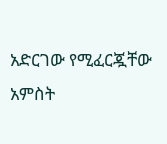አድርገው የሚፈርጇቸው አምስት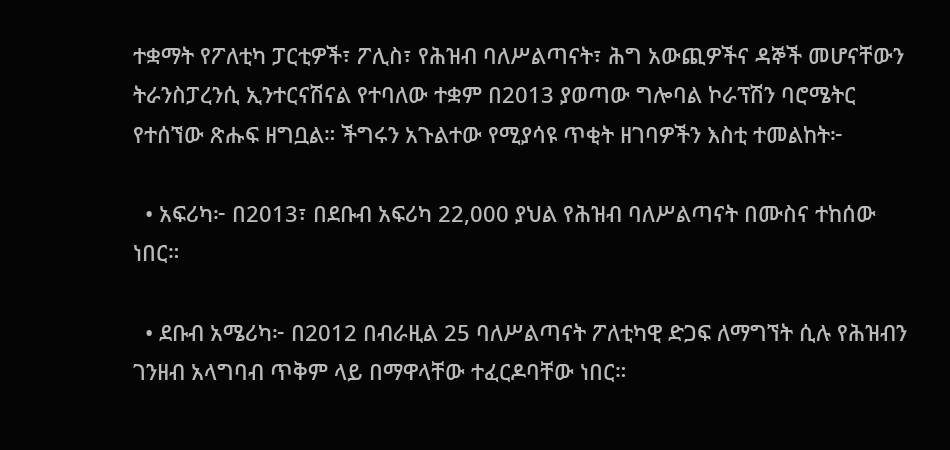ተቋማት የፖለቲካ ፓርቲዎች፣ ፖሊስ፣ የሕዝብ ባለሥልጣናት፣ ሕግ አውጪዎችና ዳኞች መሆናቸውን ትራንስፓረንሲ ኢንተርናሽናል የተባለው ተቋም በ2013 ያወጣው ግሎባል ኮራፕሽን ባሮሜትር የተሰኘው ጽሑፍ ዘግቧል። ችግሩን አጉልተው የሚያሳዩ ጥቂት ዘገባዎችን እስቲ ተመልከት፦

  • አፍሪካ፦ በ2013፣ በደቡብ አፍሪካ 22,000 ያህል የሕዝብ ባለሥልጣናት በሙስና ተከሰው ነበር።

  • ደቡብ አሜሪካ፦ በ2012 በብራዚል 25 ባለሥልጣናት ፖለቲካዊ ድጋፍ ለማግኘት ሲሉ የሕዝብን ገንዘብ አላግባብ ጥቅም ላይ በማዋላቸው ተፈርዶባቸው ነበር።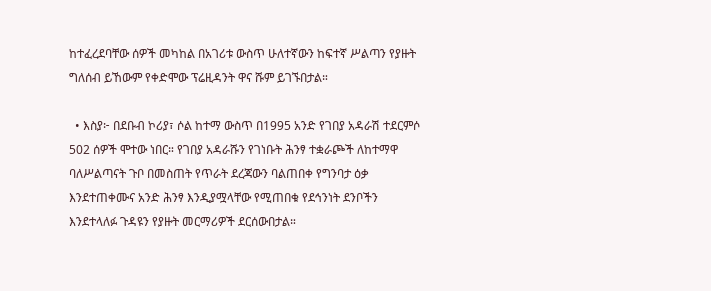ከተፈረደባቸው ሰዎች መካከል በአገሪቱ ውስጥ ሁለተኛውን ከፍተኛ ሥልጣን የያዙት ግለሰብ ይኸውም የቀድሞው ፕሬዚዳንት ዋና ሹም ይገኙበታል።

  • እስያ፦ በደቡብ ኮሪያ፣ ሶል ከተማ ውስጥ በ1995 አንድ የገበያ አዳራሽ ተደርምሶ 502 ሰዎች ሞተው ነበር። የገበያ አዳራሹን የገነቡት ሕንፃ ተቋራጮች ለከተማዋ ባለሥልጣናት ጉቦ በመስጠት የጥራት ደረጃውን ባልጠበቀ የግንባታ ዕቃ እንደተጠቀሙና አንድ ሕንፃ እንዲያሟላቸው የሚጠበቁ የደኅንነት ደንቦችን እንደተላለፉ ጉዳዩን የያዙት መርማሪዎች ደርሰውበታል።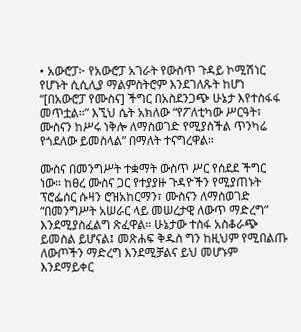• አውሮፓ፦ የአውሮፓ አገራት የውስጥ ጉዳይ ኮሚሽነር የሆኑት ሲሲሊያ ማልምስትሮም እንደገለጹት ከሆነ “[በአውሮፓ የሙስና] ችግር በአስደንጋጭ ሁኔታ እየተስፋፋ መጥቷል።” እኚህ ሴት አክለው “የፖለቲካው ሥርዓት፣ ሙስናን ከሥሩ ነቅሎ ለማስወገድ የሚያስችል ጥንካሬ የጎደለው ይመስላል” በማለት ተናግረዋል።

ሙስና በመንግሥት ተቋማት ውስጥ ሥር የሰደደ ችግር ነው። ከፀረ ሙስና ጋር የተያያዙ ጉዳዮችን የሚያጠኑት ፕሮፌሰር ሱዛን ሮዝአከርማን፣ ሙስናን ለማስወገድ “በመንግሥት አሠራር ላይ መሠረታዊ ለውጥ ማድረግ” እንደሚያስፈልግ ጽፈዋል። ሁኔታው ተስፋ አስቆራጭ ይመስል ይሆናል፤ መጽሐፍ ቅዱስ ግን ከዚህም የሚበልጡ ለውጦችን ማድረግ እንደሚቻልና ይህ መሆኑም እንደማይቀር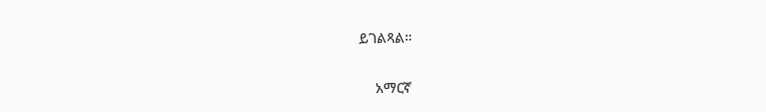ይገልጻል።

    አማርኛ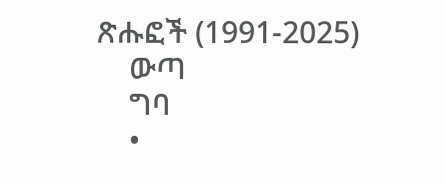ጽሑፎች (1991-2025)
    ውጣ
    ግባ
    •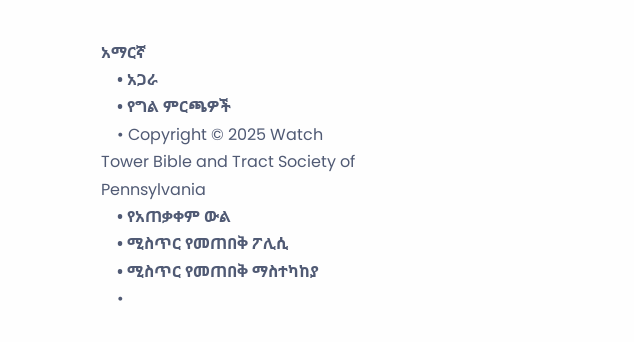አማርኛ
    • አጋራ
    • የግል ምርጫዎች
    • Copyright © 2025 Watch Tower Bible and Tract Society of Pennsylvania
    • የአጠቃቀም ውል
    • ሚስጥር የመጠበቅ ፖሊሲ
    • ሚስጥር የመጠበቅ ማስተካከያ
    •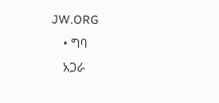JW.ORG
    • ግባ
    አጋራ